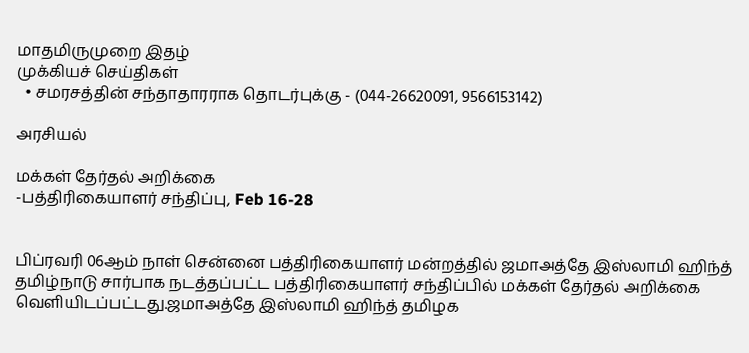மாதமிருமுறை இதழ்
முக்கியச் செய்திகள்
  • சமரசத்தின் சந்தாதாரராக தொடர்புக்கு - (044-26620091, 9566153142)

அரசியல்

மக்கள் தேர்தல் அறிக்கை
-பத்திரிகையாளர் சந்திப்பு, Feb 16-28


பிப்ரவரி 06ஆம் நாள் சென்னை பத்திரிகையாளர் மன்றத்தில் ஜமாஅத்தே இஸ்லாமி ஹிந்த் தமிழ்நாடு சார்பாக நடத்தப்பட்ட பத்திரிகையாளர் சந்திப்பில் மக்கள் தேர்தல் அறிக்கை வெளியிடப்பட்டது.ஜமாஅத்தே இஸ்லாமி ஹிந்த் தமிழக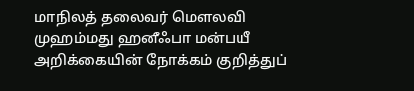மாநிலத் தலைவர் மௌலவி முஹம்மது ஹனீஃபா மன்பயீ அறிக்கையின் நோக்கம் குறித்துப்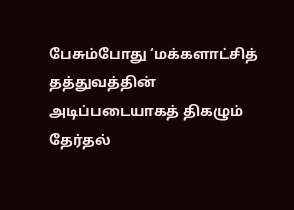பேசும்போது ‘மக்களாட்சித் தத்துவத்தின் அடிப்படையாகத் திகழும் தேர்தல்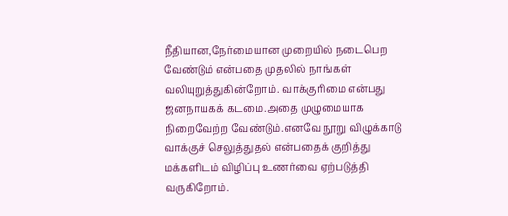நீதியான,நேர்மையான முறையில் நடைபெற வேண்டும் என்பதை முதலில் நாங்கள் வலியுறுத்துகின்றோம். வாக்குரிமை என்பது ஜனநாயகக் கடமை.அதை முழுமையாக நிறைவேற்ற வேண்டும்.எனவே நூறு விழுக்காடு வாக்குச் செலுத்துதல் என்பதைக் குறித்து மக்களிடம் விழிப்பு உணர்வை ஏற்படுத்தி வருகிறோம்.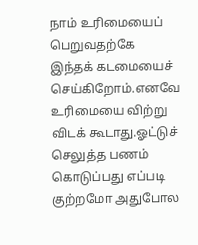நாம் உரிமையைப் பெறுவதற்கே இந்தக் கடமையைச் செய்கிறோம்.எனவே உரிமையை விற்று விடக் கூடாது.ஓட்டுச் செலுத்த பணம் கொடுப்பது எப்படி குற்றமோ அதுபோல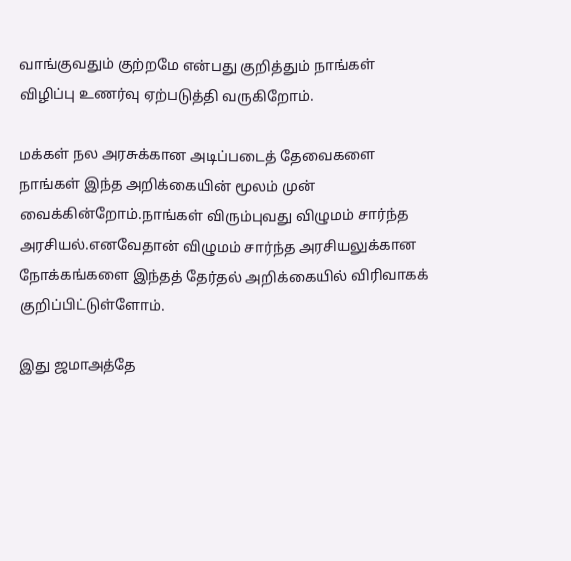வாங்குவதும் குற்றமே என்பது குறித்தும் நாங்கள் விழிப்பு உணர்வு ஏற்படுத்தி வருகிறோம்.

மக்கள் நல அரசுக்கான அடிப்படைத் தேவைகளை நாங்கள் இந்த அறிக்கையின் மூலம் முன் வைக்கின்றோம்.நாங்கள் விரும்புவது விழுமம் சார்ந்த அரசியல்.எனவேதான் விழுமம் சார்ந்த அரசியலுக்கான நோக்கங்களை இந்தத் தேர்தல் அறிக்கையில் விரிவாகக் குறிப்பிட்டுள்ளோம்.

இது ஜமாஅத்தே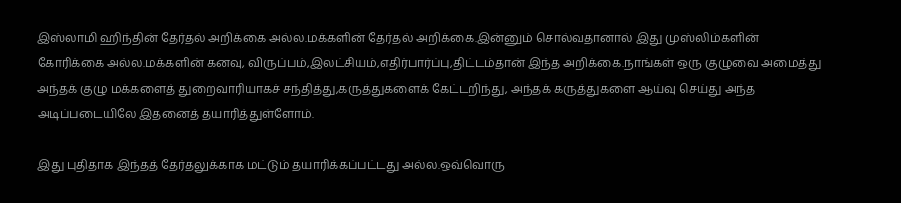இஸ்லாமி ஹிந்தின் தேர்தல் அறிக்கை அல்ல.மக்களின் தேர்தல் அறிக்கை.இன்னும் சொல்வதானால் இது முஸ்லிம்களின் கோரிக்கை அல்ல.மக்களின் கனவு, விருப்பம்,இலட்சியம்,எதிர்பார்ப்பு,திட்டம்தான் இந்த அறிக்கை.நாங்கள் ஒரு குழுவை அமைத்து அந்தக் குழு மக்களைத் துறைவாரியாகச் சந்தித்து,கருத்துகளைக் கேட்டறிந்து, அந்தக் கருத்துகளை ஆய்வு செய்து அந்த அடிப்படையிலே இதனைத் தயாரித்துள்ளோம்.

இது புதிதாக இந்தத் தேர்தலுக்காக மட்டும் தயாரிக்கப்பட்டது அல்ல.ஒவ்வொரு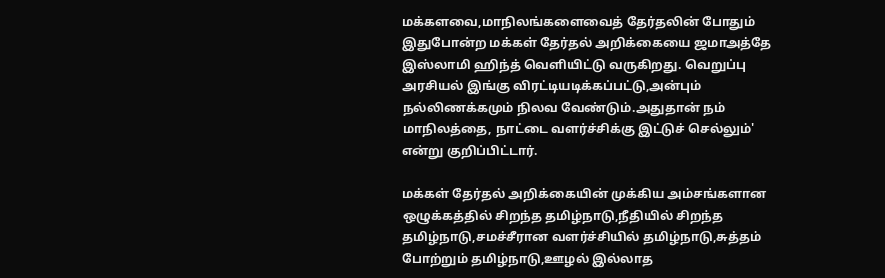மக்களவை,மாநிலங்களைவைத் தேர்தலின் போதும் இதுபோன்ற மக்கள் தேர்தல் அறிக்கையை ஜமாஅத்தே இஸ்லாமி ஹிந்த் வெளியிட்டு வருகிறது. வெறுப்பு அரசியல் இங்கு விரட்டியடிக்கப்பட்டு,அன்பும் நல்லிணக்கமும் நிலவ வேண்டும்.அதுதான் நம் மாநிலத்தை, நாட்டை வளர்ச்சிக்கு இட்டுச் செல்லும்' என்று குறிப்பிட்டார்.

மக்கள் தேர்தல் அறிக்கையின் முக்கிய அம்சங்களான ஒழுக்கத்தில் சிறந்த தமிழ்நாடு,நீதியில் சிறந்த தமிழ்நாடு,சமச்சீரான வளர்ச்சியில் தமிழ்நாடு,சுத்தம் போற்றும் தமிழ்நாடு,ஊழல் இல்லாத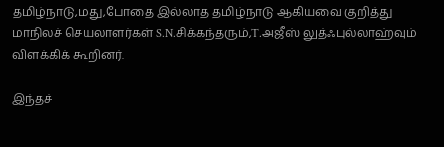தமிழ்நாடு,மது,போதை இல்லாத தமிழ்நாடு ஆகியவை குறித்து மாநிலச் செயலாளர்கள் S.N.சிக்கந்தரும்,T.அஜீஸ் லுத்ஃபுல்லாஹ்வும் விளக்கிக் கூறினர்.

இந்தச்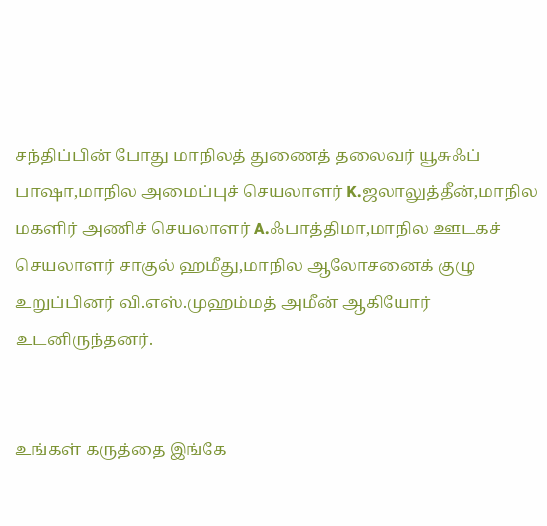சந்திப்பின் போது மாநிலத் துணைத் தலைவர் யூசுஃப் பாஷா,மாநில அமைப்புச் செயலாளர் K.ஜலாலுத்தீன்,மாநில மகளிர் அணிச் செயலாளர் A.ஃபாத்திமா,மாநில ஊடகச் செயலாளர் சாகுல் ஹமீது,மாநில ஆலோசனைக் குழு உறுப்பினர் வி.எஸ்.முஹம்மத் அமீன் ஆகியோர் உடனிருந்தனர்.


உங்கள் கருத்தை இங்கே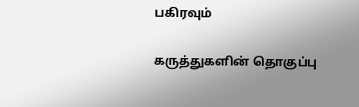பகிரவும்

கருத்துகளின் தொகுப்பு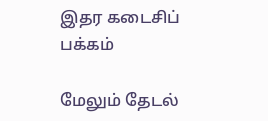இதர கடைசிப் பக்கம்

மேலும் தேடல்